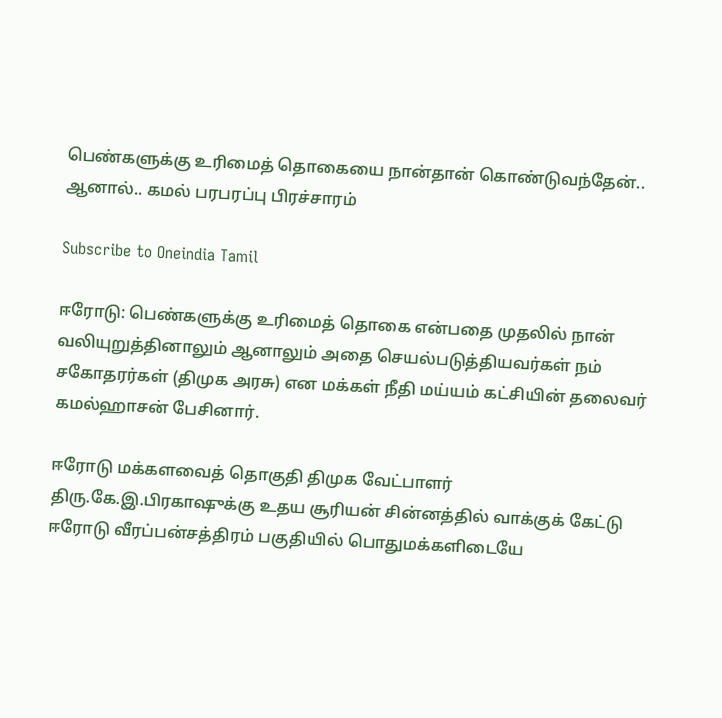பெண்களுக்கு உரிமைத் தொகையை நான்தான் கொண்டுவந்தேன்.. ஆனால்.. கமல் பரபரப்பு பிரச்சாரம்

Subscribe to Oneindia Tamil

ஈரோடு: பெண்களுக்கு உரிமைத் தொகை என்பதை முதலில் நான் வலியுறுத்தினாலும் ஆனாலும் அதை செயல்படுத்தியவர்கள் நம் சகோதரர்கள் (திமுக அரசு) என மக்கள் நீதி மய்யம் கட்சியின் தலைவர் கமல்ஹாசன் பேசினார்.

ஈரோடு மக்களவைத் தொகுதி திமுக வேட்பாளர் திரு.கே.இ.பிரகாஷுக்கு உதய சூரியன் சின்னத்தில் வாக்குக் கேட்டு ஈரோடு வீரப்பன்சத்திரம் பகுதியில் பொதுமக்களிடையே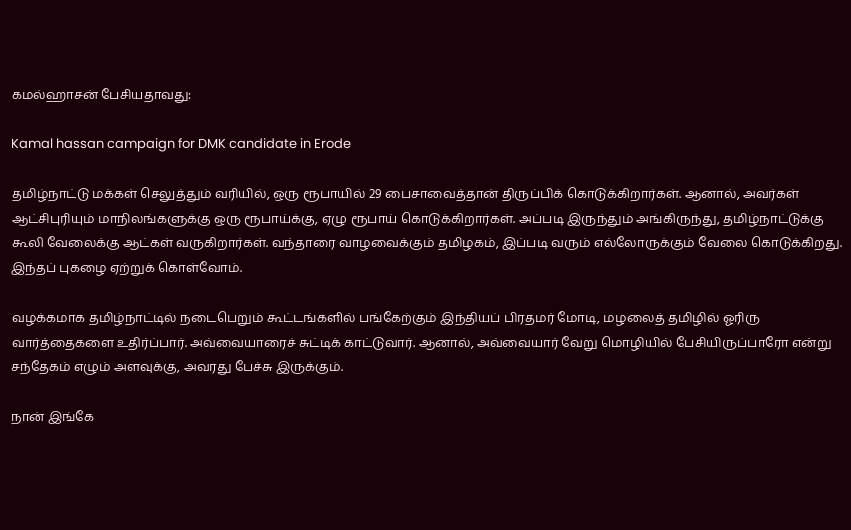கமல்ஹாசன் பேசியதாவது:

Kamal hassan campaign for DMK candidate in Erode

தமிழ்நாட்டு மக்கள் செலுத்தும் வரியில், ஒரு ரூபாயில் 29 பைசாவைத்தான் திருப்பிக் கொடுக்கிறார்கள். ஆனால், அவர்கள் ஆட்சிபுரியும் மாநிலங்களுக்கு ஒரு ரூபாய்க்கு, ஏழு ரூபாய் கொடுக்கிறார்கள். அப்படி இருந்தும் அங்கிருந்து, தமிழ்நாட்டுக்கு கூலி வேலைக்கு ஆட்கள் வருகிறார்கள். வந்தாரை வாழவைக்கும் தமிழகம், இப்படி வரும் எல்லோருக்கும் வேலை கொடுக்கிறது. இந்தப் புகழை ஏற்றுக் கொள்வோம்.

வழக்கமாக தமிழ்நாட்டில் நடைபெறும் கூட்டங்களில் பங்கேற்கும் இந்தியப் பிரதமர் மோடி, மழலைத் தமிழில் ஓரிரு வார்த்தைகளை உதிர்ப்பார். அவ்வையாரைச் சுட்டிக் காட்டுவார். ஆனால், அவ்வையார் வேறு மொழியில் பேசியிருப்பாரோ என்று சந்தேகம் எழும் அளவுக்கு, அவரது பேச்சு இருக்கும்.

நான் இங்கே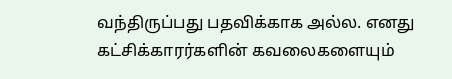வந்திருப்பது பதவிக்காக அல்ல. எனது கட்சிக்காரர்களின் கவலைகளையும்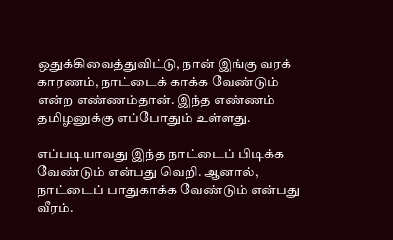ஒதுக்கிவைத்துவிட்டு, நான் இங்கு வரக் காரணம், நாட்டைக் காக்க வேண்டும் என்ற எண்ணம்தான். இந்த எண்ணம் தமிழனுக்கு எப்போதும் உள்ளது.

எப்படியாவது இந்த நாட்டைப் பிடிக்க வேண்டும் என்பது வெறி. ஆனால், நாட்டைப் பாதுகாக்க வேண்டும் என்பது வீரம்.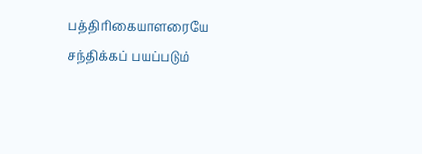பத்திரிகையாளரையே சந்திக்கப் பயப்படும்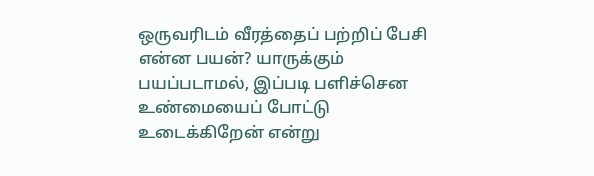ஒருவரிடம் வீரத்தைப் பற்றிப் பேசி என்ன பயன்? யாருக்கும் பயப்படாமல், இப்படி பளிச்சென உண்மையைப் போட்டு உடைக்கிறேன் என்று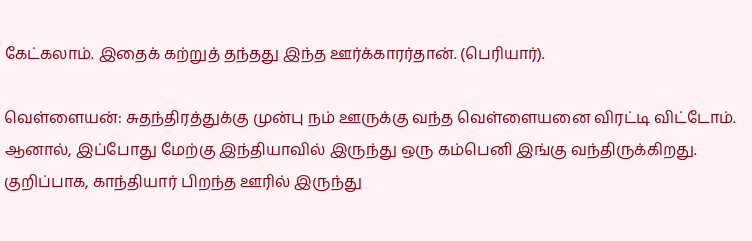கேட்கலாம். இதைக் கற்றுத் தந்தது இந்த ஊர்க்காரர்தான். (பெரியார்).

வெள்ளையன்: சுதந்திரத்துக்கு முன்பு நம் ஊருக்கு வந்த வெள்ளையனை விரட்டி விட்டோம். ஆனால், இப்போது மேற்கு இந்தியாவில் இருந்து ஒரு கம்பெனி இங்கு வந்திருக்கிறது. குறிப்பாக, காந்தியார் பிறந்த ஊரில் இருந்து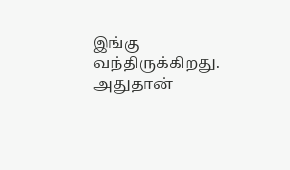இங்கு வந்திருக்கிறது. அதுதான்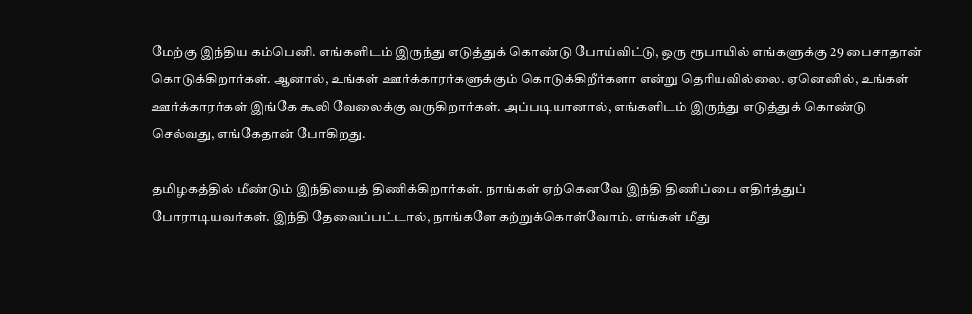மேற்கு இந்திய கம்பெனி. எங்களிடம் இருந்து எடுத்துக் கொண்டு போய்விட்டு, ஒரு ரூபாயில் எங்களுக்கு 29 பைசாதான் கொடுக்கிறார்கள். ஆனால், உங்கள் ஊர்க்காரர்களுக்கும் கொடுக்கிறீர்களா என்று தெரியவில்லை. ஏனெனில், உங்கள் ஊர்க்காரர்கள் இங்கே கூலி வேலைக்கு வருகிறார்கள். அப்படியானால், எங்களிடம் இருந்து எடுத்துக் கொண்டு செல்வது, எங்கேதான் போகிறது.

தமிழகத்தில் மீண்டும் இந்தியைத் திணிக்கிறார்கள். நாங்கள் ஏற்கெனவே இந்தி திணிப்பை எதிர்த்துப் போராடியவர்கள். இந்தி தேவைப்பட்டால், நாங்களே கற்றுக்கொள்வோம். எங்கள் மீது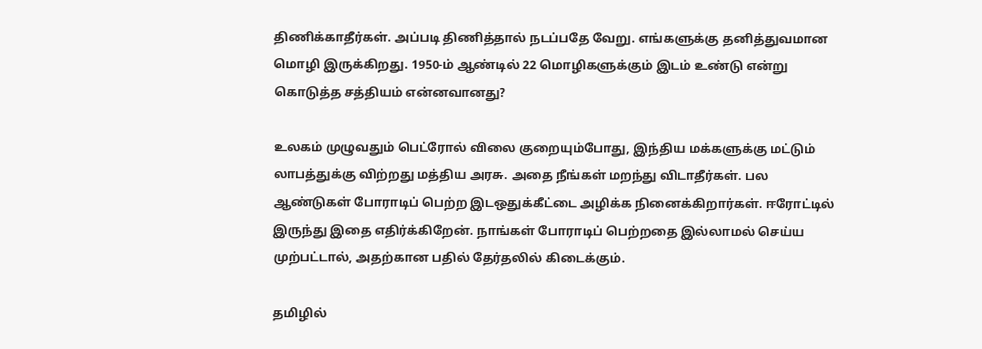திணிக்காதீர்கள். அப்படி திணித்தால் நடப்பதே வேறு. எங்களுக்கு தனித்துவமான மொழி இருக்கிறது. 1950-ம் ஆண்டில் 22 மொழிகளுக்கும் இடம் உண்டு என்று கொடுத்த சத்தியம் என்னவானது?

உலகம் முழுவதும் பெட்ரோல் விலை குறையும்போது, இந்திய மக்களுக்கு மட்டும் லாபத்துக்கு விற்றது மத்திய அரசு. அதை நீங்கள் மறந்து விடாதீர்கள். பல ஆண்டுகள் போராடிப் பெற்ற இடஒதுக்கீட்டை அழிக்க நினைக்கிறார்கள். ஈரோட்டில் இருந்து இதை எதிர்க்கிறேன். நாங்கள் போராடிப் பெற்றதை இல்லாமல் செய்ய முற்பட்டால், அதற்கான பதில் தேர்தலில் கிடைக்கும்.

தமிழில்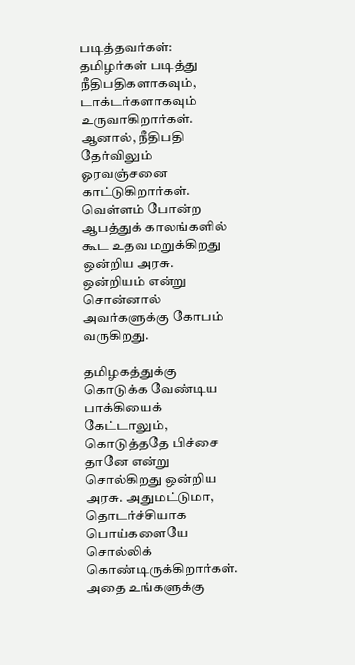படித்தவர்கள்: தமிழர்கள் படித்து நீதிபதிகளாகவும், டாக்டர்களாகவும் உருவாகிறார்கள். ஆனால், நீதிபதி தேர்விலும் ஓரவஞ்சனை காட்டுகிறார்கள். வெள்ளம் போன்ற ஆபத்துக் காலங்களில் கூட உதவ மறுக்கிறது ஒன்றிய அரசு. ஒன்றியம் என்று சொன்னால் அவர்களுக்கு கோபம் வருகிறது.

தமிழகத்துக்கு கொடுக்க வேண்டிய பாக்கியைக் கேட்டாலும், கொடுத்ததே பிச்சை தானே என்று சொல்கிறது ஒன்றிய அரசு. அதுமட்டுமா, தொடர்ச்சியாக பொய்களையே சொல்லிக் கொண்டிருக்கிறார்கள். அதை உங்களுக்கு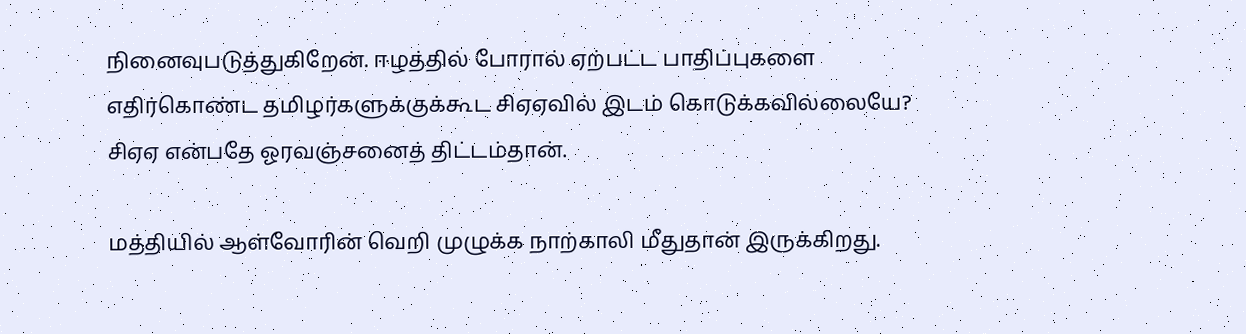நினைவுபடுத்துகிறேன். ஈழத்தில் போரால் ஏற்பட்ட பாதிப்புகளை எதிர்கொண்ட தமிழர்களுக்குக்கூட சிஏஏவில் இடம் கொடுக்கவில்லையே? சிஏஏ என்பதே ஓரவஞ்சனைத் திட்டம்தான்.

மத்தியில் ஆள்வோரின் வெறி முழுக்க நாற்காலி மீதுதான் இருக்கிறது.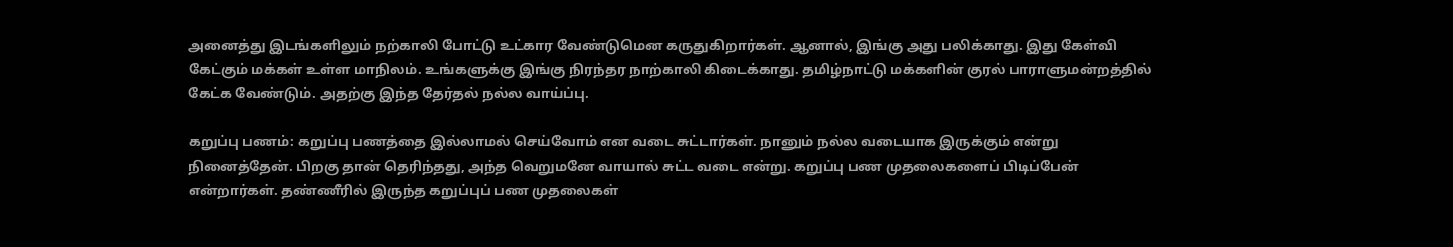அனைத்து இடங்களிலும் நற்காலி போட்டு உட்கார வேண்டுமென கருதுகிறார்கள். ஆனால், இங்கு அது பலிக்காது. இது கேள்வி கேட்கும் மக்கள் உள்ள மாநிலம். உங்களுக்கு இங்கு நிரந்தர நாற்காலி கிடைக்காது. தமிழ்நாட்டு மக்களின் குரல் பாராளுமன்றத்தில் கேட்க வேண்டும். அதற்கு இந்த தேர்தல் நல்ல வாய்ப்பு.

கறுப்பு பணம்: கறுப்பு பணத்தை இல்லாமல் செய்வோம் என வடை சுட்டார்கள். நானும் நல்ல வடையாக இருக்கும் என்று நினைத்தேன். பிறகு தான் தெரிந்தது, அந்த வெறுமனே வாயால் சுட்ட வடை என்று. கறுப்பு பண முதலைகளைப் பிடிப்பேன் என்றார்கள். தண்ணீரில் இருந்த கறுப்புப் பண முதலைகள்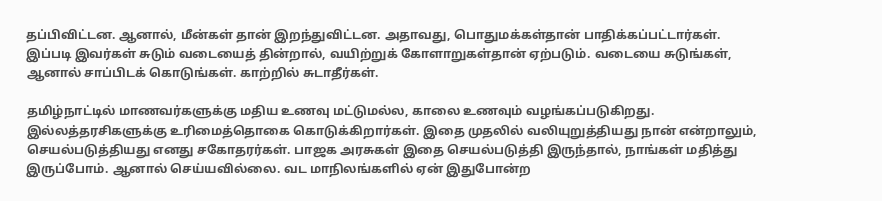தப்பிவிட்டன. ஆனால், மீன்கள் தான் இறந்துவிட்டன. அதாவது, பொதுமக்கள்தான் பாதிக்கப்பட்டார்கள். இப்படி இவர்கள் சுடும் வடையைத் தின்றால், வயிற்றுக் கோளாறுகள்தான் ஏற்படும். வடையை சுடுங்கள், ஆனால் சாப்பிடக் கொடுங்கள். காற்றில் சுடாதீர்கள்.

தமிழ்நாட்டில் மாணவர்களுக்கு மதிய உணவு மட்டுமல்ல, காலை உணவும் வழங்கப்படுகிறது. இல்லத்தரசிகளுக்கு உரிமைத்தொகை கொடுக்கிறார்கள். இதை முதலில் வலியுறுத்தியது நான் என்றாலும், செயல்படுத்தியது எனது சகோதரர்கள். பாஜக அரசுகள் இதை செயல்படுத்தி இருந்தால், நாங்கள் மதித்து இருப்போம். ஆனால் செய்யவில்லை. வட மாநிலங்களில் ஏன் இதுபோன்ற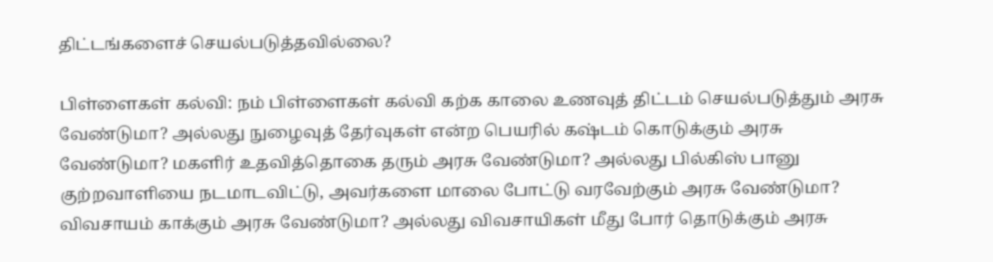திட்டங்களைச் செயல்படுத்தவில்லை?

பிள்ளைகள் கல்வி: நம் பிள்ளைகள் கல்வி கற்க காலை உணவுத் திட்டம் செயல்படுத்தும் அரசு வேண்டுமா? அல்லது நுழைவுத் தேர்வுகள் என்ற பெயரில் கஷ்டம் கொடுக்கும் அரசு வேண்டுமா? மகளிர் உதவித்தொகை தரும் அரசு வேண்டுமா? அல்லது பில்கிஸ் பானு குற்றவாளியை நடமாடவிட்டு, அவர்களை மாலை போட்டு வரவேற்கும் அரசு வேண்டுமா? விவசாயம் காக்கும் அரசு வேண்டுமா? அல்லது விவசாயிகள் மீது போர் தொடுக்கும் அரசு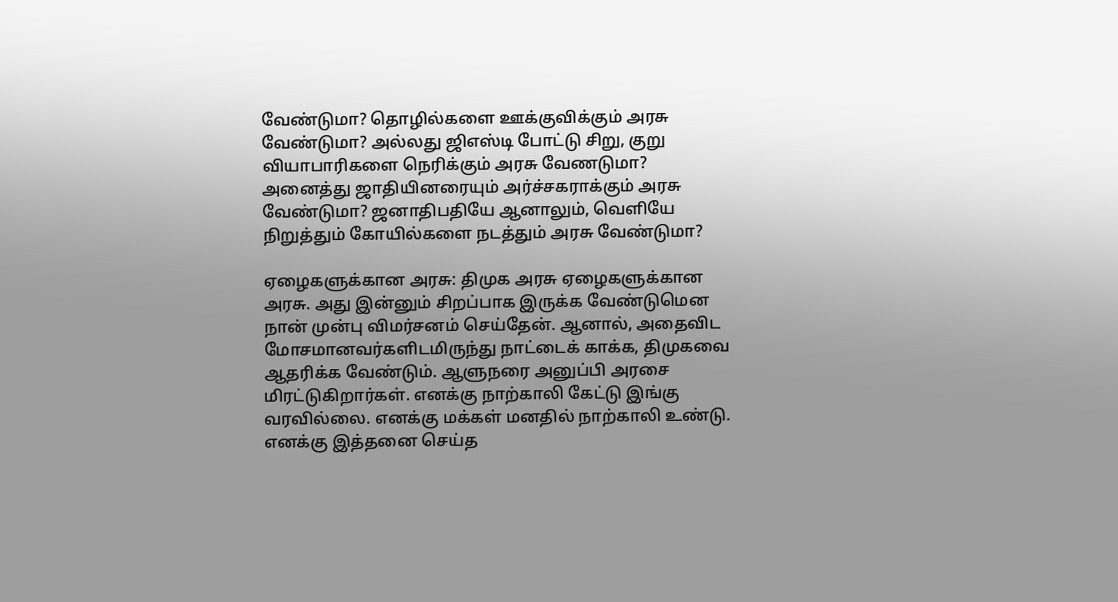வேண்டுமா? தொழில்களை ஊக்குவிக்கும் அரசு வேண்டுமா? அல்லது ஜிஎஸ்டி போட்டு சிறு, குறு வியாபாரிகளை நெரிக்கும் அரசு வேணடுமா? அனைத்து ஜாதியினரையும் அர்ச்சகராக்கும் அரசு வேண்டுமா? ஜனாதிபதியே ஆனாலும், வெளியே நிறுத்தும் கோயில்களை நடத்தும் அரசு வேண்டுமா?

ஏழைகளுக்கான அரசு: திமுக அரசு ஏழைகளுக்கான அரசு. அது இன்னும் சிறப்பாக இருக்க வேண்டுமென நான் முன்பு விமர்சனம் செய்தேன். ஆனால், அதைவிட மோசமானவர்களிடமிருந்து நாட்டைக் காக்க, திமுகவை ஆதரிக்க வேண்டும். ஆளுநரை அனுப்பி அரசை மிரட்டுகிறார்கள். எனக்கு நாற்காலி கேட்டு இங்கு வரவில்லை. எனக்கு மக்கள் மனதில் நாற்காலி உண்டு. எனக்கு இத்தனை செய்த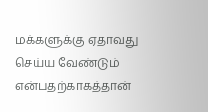மக்களுக்கு ஏதாவது செய்ய வேண்டும் என்பதற்காகத்தான்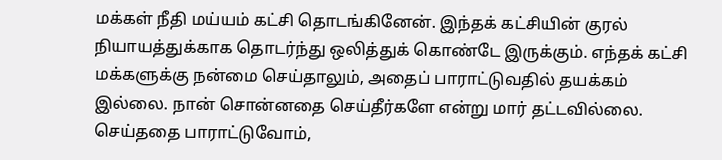மக்கள் நீதி மய்யம் கட்சி தொடங்கினேன். இந்தக் கட்சியின் குரல் நியாயத்துக்காக தொடர்ந்து ஒலித்துக் கொண்டே இருக்கும். எந்தக் கட்சி மக்களுக்கு நன்மை செய்தாலும், அதைப் பாராட்டுவதில் தயக்கம் இல்லை. நான் சொன்னதை செய்தீர்களே என்று மார் தட்டவில்லை. செய்ததை பாராட்டுவோம்,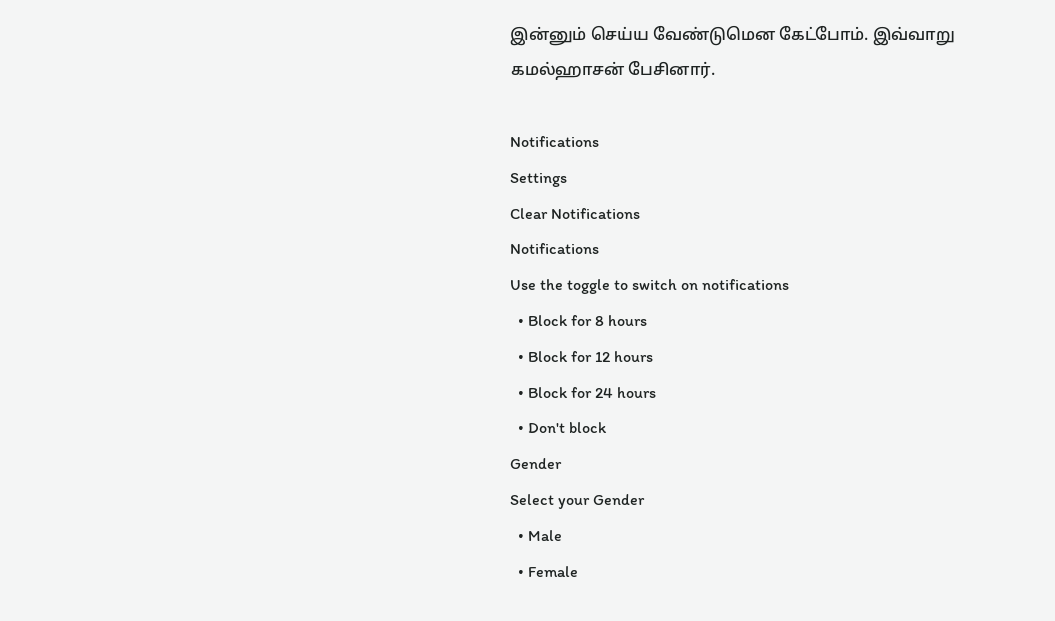இன்னும் செய்ய வேண்டுமென கேட்போம். இவ்வாறு கமல்ஹாசன் பேசினார்.

Notifications
Settings
Clear Notifications
Notifications
Use the toggle to switch on notifications
  • Block for 8 hours
  • Block for 12 hours
  • Block for 24 hours
  • Don't block
Gender
Select your Gender
  • Male
  • Female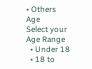• Others
Age
Select your Age Range
  • Under 18
  • 18 to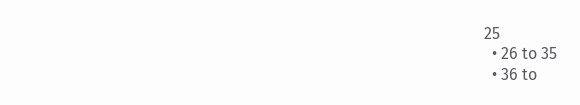25
  • 26 to 35
  • 36 to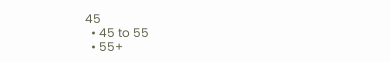45
  • 45 to 55
  • 55+